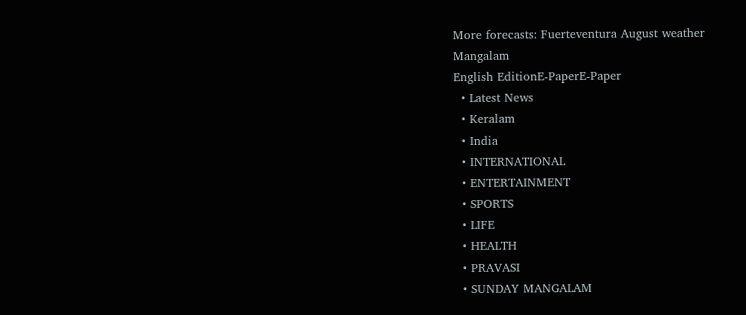More forecasts: Fuerteventura August weather
Mangalam
English EditionE-PaperE-Paper
  • Latest News
  • Keralam
  • India
  • INTERNATIONAL
  • ENTERTAINMENT
  • SPORTS
  • LIFE
  • HEALTH
  • PRAVASI
  • SUNDAY MANGALAM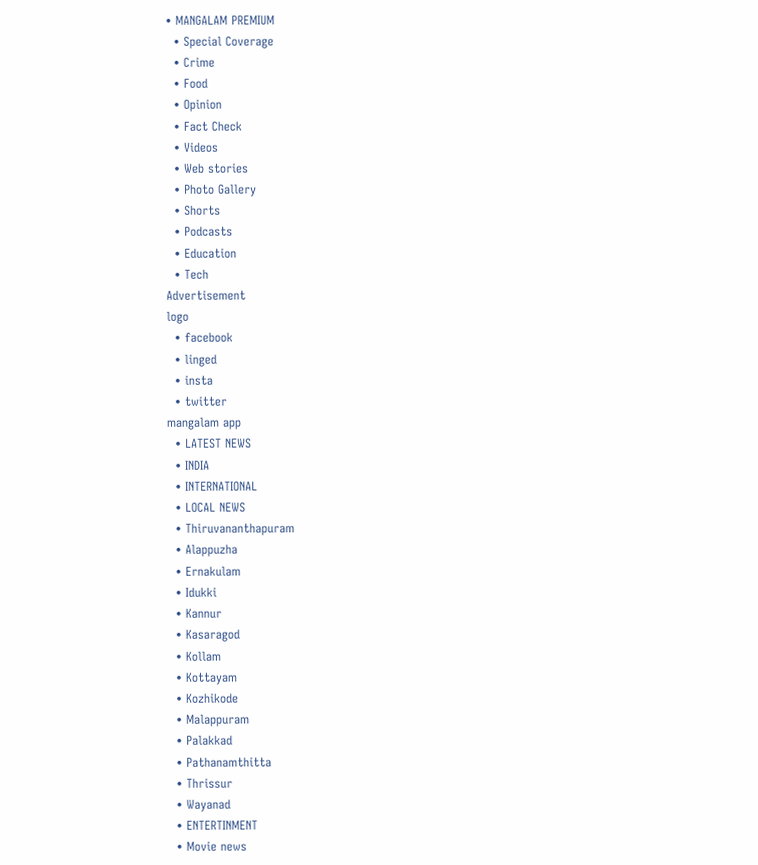• MANGALAM PREMIUM
  • Special Coverage
  • Crime
  • Food
  • Opinion
  • Fact Check
  • Videos
  • Web stories
  • Photo Gallery
  • Shorts
  • Podcasts
  • Education
  • Tech
Advertisement
logo
  • facebook
  • linged
  • insta
  • twitter
mangalam app
  • LATEST NEWS
  • INDIA
  • INTERNATIONAL
  • LOCAL NEWS
  • Thiruvananthapuram
  • Alappuzha
  • Ernakulam
  • Idukki
  • Kannur
  • Kasaragod
  • Kollam
  • Kottayam
  • Kozhikode
  • Malappuram
  • Palakkad
  • Pathanamthitta
  • Thrissur
  • Wayanad
  • ENTERTINMENT
  • Movie news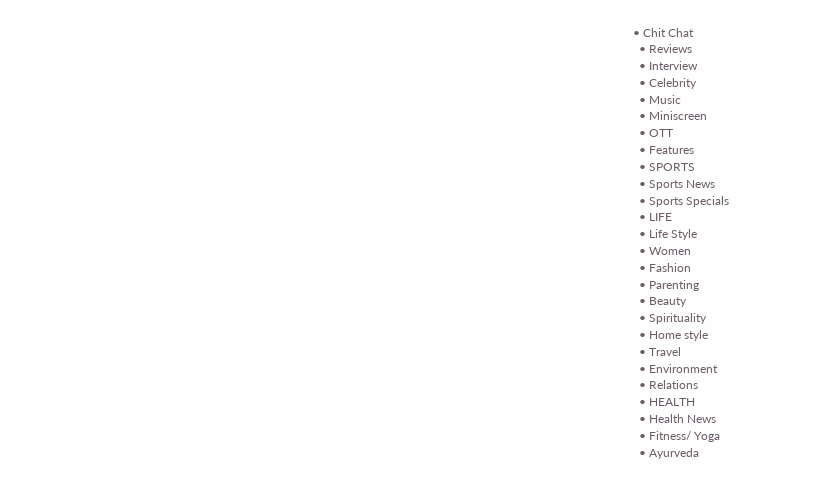• Chit Chat
  • Reviews
  • Interview
  • Celebrity
  • Music
  • Miniscreen
  • OTT
  • Features
  • SPORTS
  • Sports News
  • Sports Specials
  • LIFE
  • Life Style
  • Women
  • Fashion
  • Parenting
  • Beauty
  • Spirituality
  • Home style
  • Travel
  • Environment
  • Relations
  • HEALTH
  • Health News
  • Fitness/ Yoga
  • Ayurveda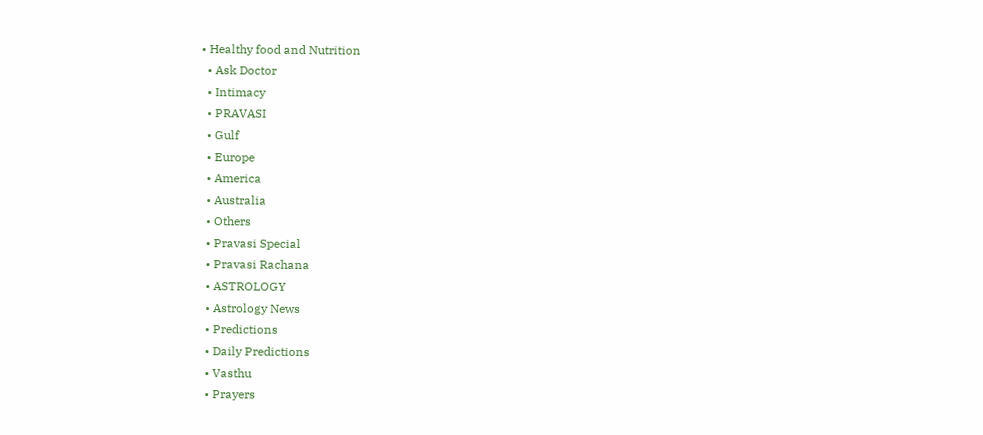• Healthy food and Nutrition
  • Ask Doctor
  • Intimacy
  • PRAVASI
  • Gulf
  • Europe
  • America
  • Australia
  • Others
  • Pravasi Special
  • Pravasi Rachana
  • ASTROLOGY
  • Astrology News
  • Predictions
  • Daily Predictions
  • Vasthu
  • Prayers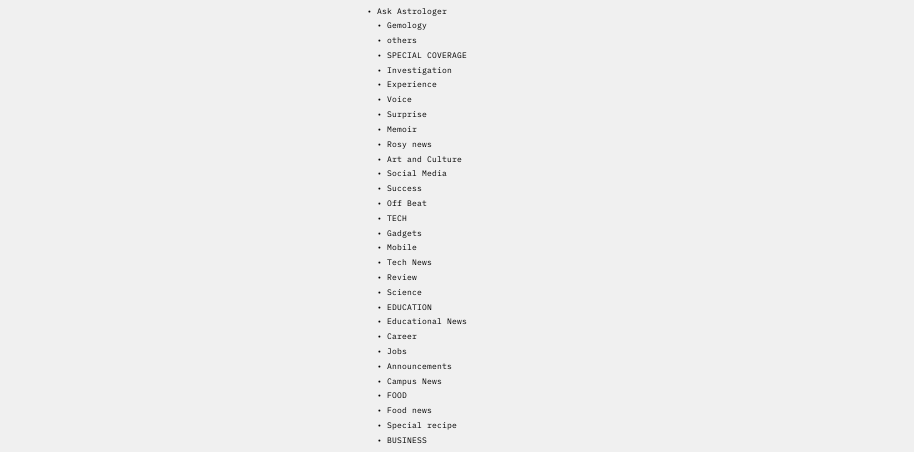• Ask Astrologer
  • Gemology
  • others
  • SPECIAL COVERAGE
  • Investigation
  • Experience
  • Voice
  • Surprise
  • Memoir
  • Rosy news
  • Art and Culture
  • Social Media
  • Success
  • Off Beat
  • TECH
  • Gadgets
  • Mobile
  • Tech News
  • Review
  • Science
  • EDUCATION
  • Educational News
  • Career
  • Jobs
  • Announcements
  • Campus News
  • FOOD
  • Food news
  • Special recipe
  • BUSINESS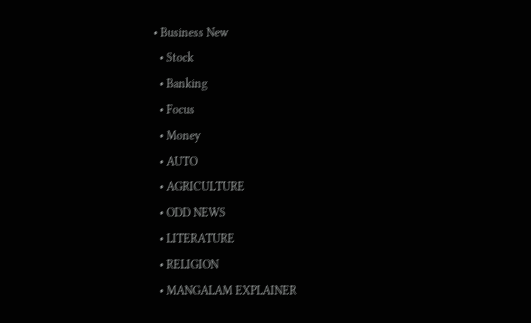• Business New
  • Stock
  • Banking
  • Focus
  • Money
  • AUTO
  • AGRICULTURE
  • ODD NEWS
  • LITERATURE
  • RELIGION
  • MANGALAM EXPLAINER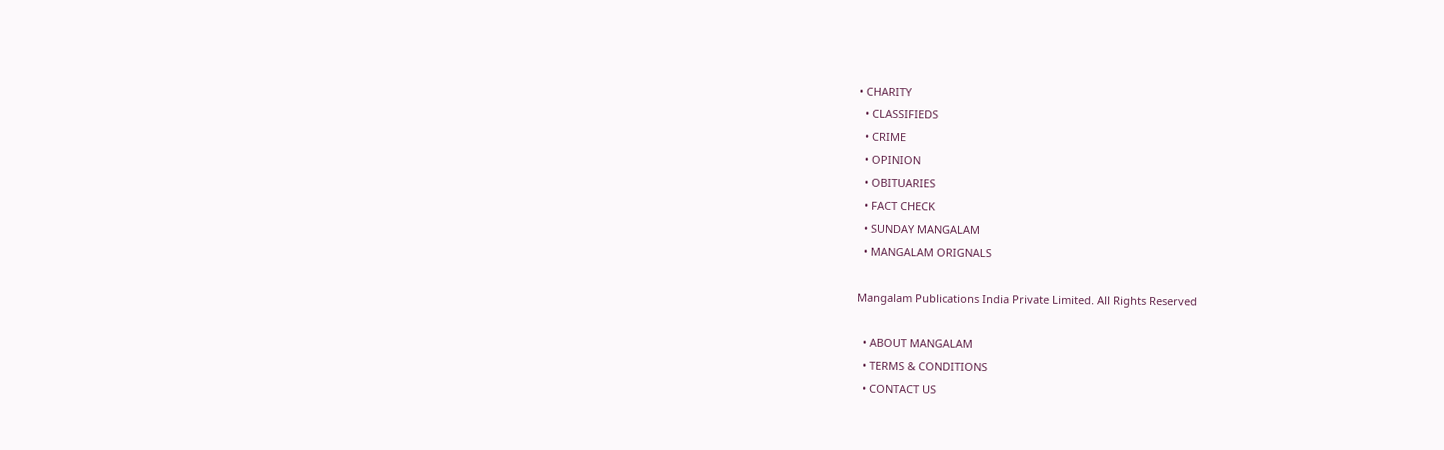• CHARITY
  • CLASSIFIEDS
  • CRIME
  • OPINION
  • OBITUARIES
  • FACT CHECK
  • SUNDAY MANGALAM
  • MANGALAM ORIGNALS

Mangalam Publications India Private Limited. All Rights Reserved

  • ABOUT MANGALAM
  • TERMS & CONDITIONS
  • CONTACT US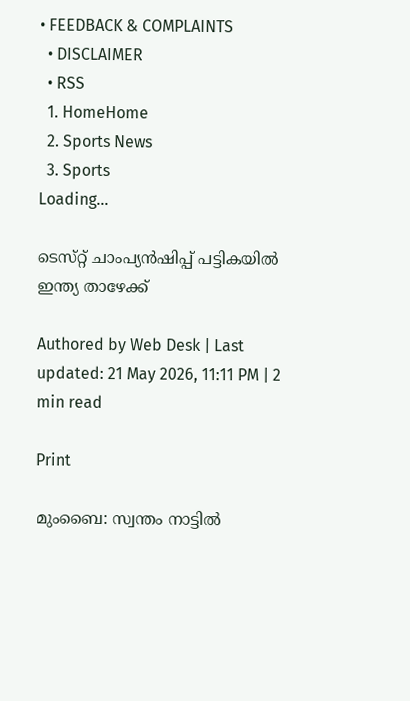• FEEDBACK & COMPLAINTS
  • DISCLAIMER
  • RSS
  1. HomeHome
  2. Sports News
  3. Sports
Loading...

ടെസ്‌റ്റ് ചാംപ്യന്‍ഷിപ്പ്‌ പട്ടികയില്‍ ഇന്ത്യ താഴേക്ക്‌

Authored by Web Desk | Last updated: 21 May 2026, 11:11 PM | 2 min read

Print

മുംബൈ: സ്വന്തം നാട്ടില്‍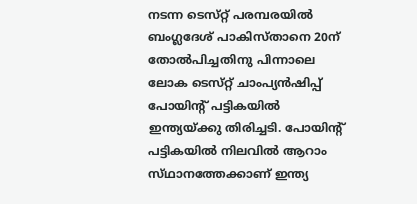നടന്ന ടെസ്‌റ്റ് പരമ്പരയില്‍ ബംഗ്ലദേശ്‌ പാകിസ്‌താനെ 20ന്‌ തോല്‍പിച്ചതിനു പിന്നാലെ ലോക ടെസ്‌റ്റ് ചാംപ്യന്‍ഷിപ്പ്‌ പോയിന്റ്‌ പട്ടികയില്‍ ഇന്ത്യയ്‌ക്കു തിരിച്ചടി. പോയിന്റ്‌ പട്ടികയില്‍ നിലവില്‍ ആറാം സ്‌ഥാനത്തേക്കാണ്‌ ഇന്ത്യ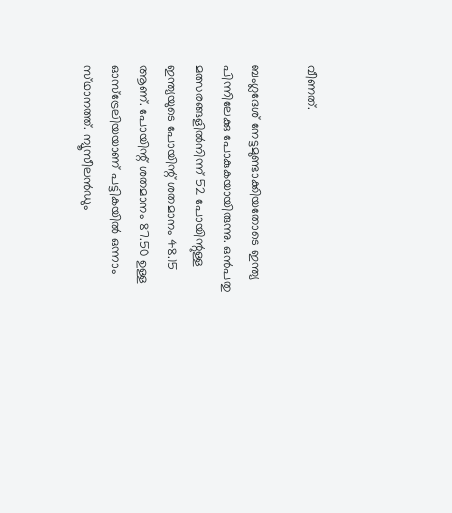വീണത്‌.

ബംഗ്ലദേശ്‌ നേട്ടമുണ്ടാക്കിയതോടെ ഇന്ത്യ പിന്നിലേക്കു പോകുകയായിരുന്നു. ഒന്‍പതു മത്സരങ്ങളില്‍നിന്ന്‌ 52 പോയിന്റുള്ള ഇന്ത്യയുടെ പോയിന്റ്‌ ശതമാനം 48.15 ആണ്‌. പോയിന്റ്‌ ശതമാനം 87.50 ഉള്ള ഓസ്‌ട്രേലിയയാണ്‌ പട്ടികയില്‍ ഒന്നാം സ്‌ഥാനത്ത്‌. ന്യൂസീലന്‍ഡും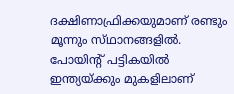ദക്ഷിണാഫ്രിക്കയുമാണ്‌ രണ്ടും മൂന്നും സ്‌ഥാനങ്ങളില്‍. പോയിന്റ്‌ പട്ടികയില്‍ ഇന്ത്യയ്‌ക്കും മുകളിലാണ്‌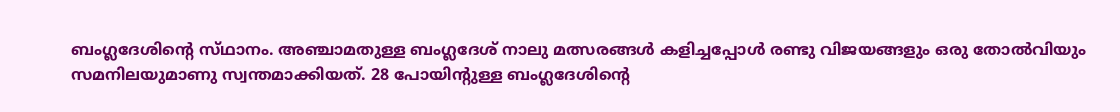ബംഗ്ലദേശിന്റെ സ്‌ഥാനം. അഞ്ചാമതുള്ള ബംഗ്ലദേശ്‌ നാലു മത്സരങ്ങള്‍ കളിച്ചപ്പോള്‍ രണ്ടു വിജയങ്ങളും ഒരു തോല്‍വിയും സമനിലയുമാണു സ്വന്തമാക്കിയത്‌. 28 പോയിന്റുള്ള ബംഗ്ലദേശിന്റെ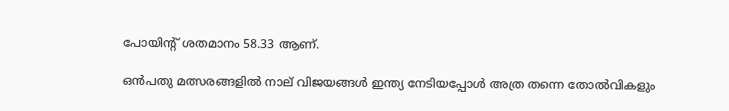പോയിന്റ്‌ ശതമാനം 58.33 ആണ്‌.

ഒന്‍പതു മത്സരങ്ങളില്‍ നാല്‌ വിജയങ്ങള്‍ ഇന്ത്യ നേടിയപ്പോള്‍ അത്ര തന്നെ തോല്‍വികളും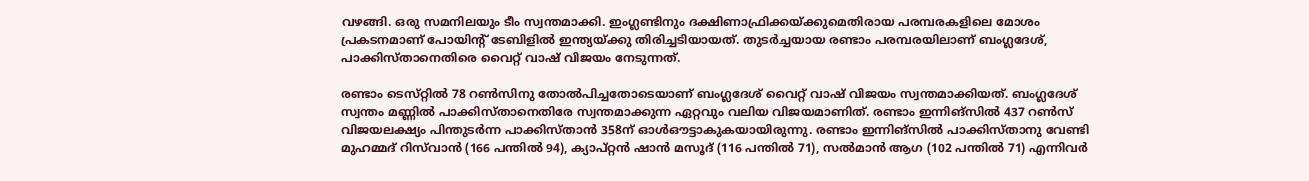വഴങ്ങി. ഒരു സമനിലയും ടീം സ്വന്തമാക്കി. ഇംഗ്ലണ്ടിനും ദക്ഷിണാഫ്രിക്കയ്‌ക്കുമെതിരായ പരമ്പരകളിലെ മോശം പ്രകടനമാണ്‌ പോയിന്റ്‌ ടേബിളില്‍ ഇന്ത്യയ്‌ക്കു തിരിച്ചടിയായത്‌. തുടര്‍ച്ചയായ രണ്ടാം പരമ്പരയിലാണ്‌ ബംഗ്ലദേശ്‌, പാക്കിസ്‌താനെതിരെ വൈറ്റ്‌ വാഷ്‌ വിജയം നേടുന്നത്‌.

രണ്ടാം ടെസ്‌റ്റില്‍ 78 റണ്‍സിനു തോല്‍പിച്ചതോടെയാണ്‌ ബംഗ്ലദേശ്‌ വൈറ്റ്‌ വാഷ്‌ വിജയം സ്വന്തമാക്കിയത്‌. ബംഗ്ലദേശ്‌ സ്വന്തം മണ്ണില്‍ പാക്കിസ്‌താനെതിരേ സ്വന്തമാക്കുന്ന ഏറ്റവും വലിയ വിജയമാണിത്‌. രണ്ടാം ഇന്നിങ്‌സില്‍ 437 റണ്‍സ്‌ വിജയലക്ഷ്യം പിന്തുടര്‍ന്ന പാക്കിസ്‌താന്‍ 358ന്‌ ഓള്‍ഔട്ടാകുകയായിരുന്നു. രണ്ടാം ഇന്നിങ്‌സില്‍ പാക്കിസ്‌താനു വേണ്ടി മുഹമ്മദ്‌ റിസ്‌വാന്‍ (166 പന്തില്‍ 94), ക്യാപ്‌റ്റന്‍ ഷാന്‍ മസൂദ്‌ (116 പന്തില്‍ 71), സല്‍മാന്‍ ആഗ (102 പന്തില്‍ 71) എന്നിവര്‍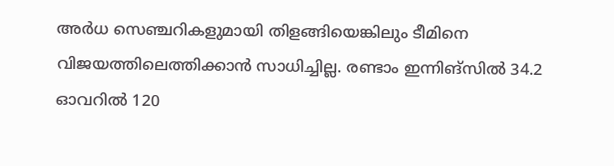അര്‍ധ സെഞ്ചറികളുമായി തിളങ്ങിയെങ്കിലും ടീമിനെ വിജയത്തിലെത്തിക്കാന്‍ സാധിച്ചില്ല. രണ്ടാം ഇന്നിങ്‌സില്‍ 34.2 ഓവറില്‍ 120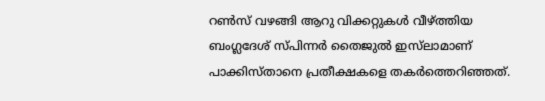റണ്‍സ്‌ വഴങ്ങി ആറു വിക്കറ്റുകള്‍ വീഴ്‌ത്തിയ ബംഗ്ലദേശ്‌ സ്‌പിന്നര്‍ തൈജുല്‍ ഇസ്‌ലാമാണ്‌ പാക്കിസ്‌താനെ പ്രതീക്ഷകളെ തകര്‍ത്തെറിഞ്ഞത്‌.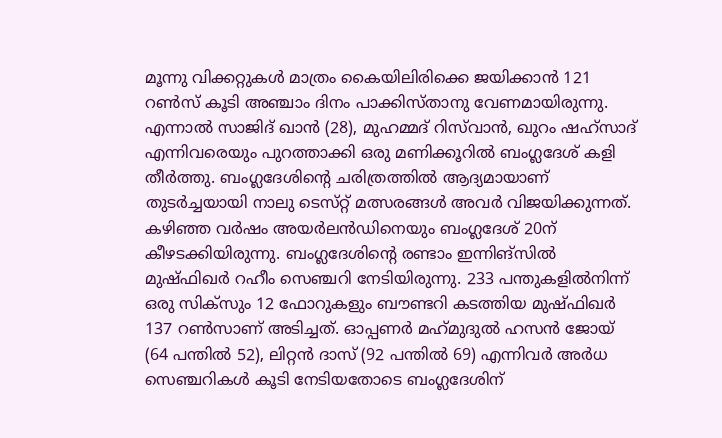മൂന്നു വിക്കറ്റുകള്‍ മാത്രം കൈയിലിരിക്കെ ജയിക്കാന്‍ 121 റണ്‍സ്‌ കൂടി അഞ്ചാം ദിനം പാക്കിസ്‌താനു വേണമായിരുന്നു. എന്നാല്‍ സാജിദ്‌ ഖാന്‍ (28), മുഹമ്മദ്‌ റിസ്‌വാന്‍, ഖുറം ഷഹ്‌സാദ്‌ എന്നിവരെയും പുറത്താക്കി ഒരു മണിക്കൂറില്‍ ബംഗ്ലദേശ്‌ കളി തീര്‍ത്തു. ബംഗ്ലദേശിന്റെ ചരിത്രത്തില്‍ ആദ്യമായാണ്‌ തുടര്‍ച്ചയായി നാലു ടെസ്‌റ്റ് മത്സരങ്ങള്‍ അവര്‍ വിജയിക്കുന്നത്‌. കഴിഞ്ഞ വര്‍ഷം അയര്‍ലന്‍ഡിനെയും ബംഗ്ലദേശ്‌ 20ന്‌ കീഴടക്കിയിരുന്നു. ബംഗ്ലദേശിന്റെ രണ്ടാം ഇന്നിങ്‌സില്‍ മുഷ്‌ഫിഖര്‍ റഹീം സെഞ്ചറി നേടിയിരുന്നു. 233 പന്തുകളില്‍നിന്ന്‌ ഒരു സിക്‌സും 12 ഫോറുകളും ബൗണ്ടറി കടത്തിയ മുഷ്‌ഫിഖര്‍ 137 റണ്‍സാണ്‌ അടിച്ചത്‌. ഓപ്പണര്‍ മഹ്‌മുദുല്‍ ഹസന്‍ ജോയ്‌ (64 പന്തില്‍ 52), ലിറ്റന്‍ ദാസ്‌ (92 പന്തില്‍ 69) എന്നിവര്‍ അര്‍ധ സെഞ്ചറികള്‍ കൂടി നേടിയതോടെ ബംഗ്ലദേശിന്‌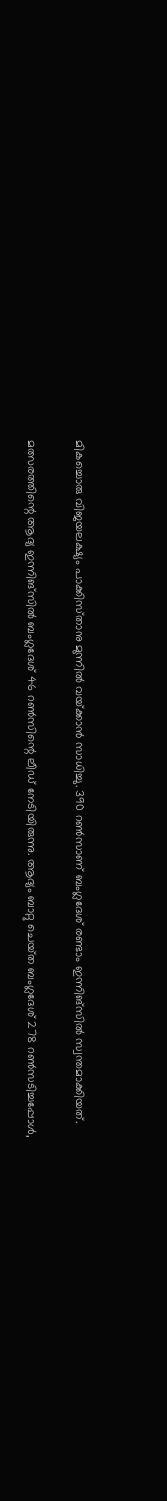മികച്ചൊരു വിജയലക്ഷ്യം പാക്കിസ്‌താനു മുന്നില്‍ വയ്‌ക്കാന്‍ സാധിച്ചു. 390 റണ്‍സാണ്‌ ബംഗ്ലദേശ്‌ രണ്ടാം ഇന്നിങ്‌സില്‍ സ്വന്തമാക്കിയത്‌.

മത്സരത്തിന്റെ ആദ്യ ഇന്നിങ്‌സില്‍ ബംഗ്ലദേശ്‌ 46 റണ്‍സിന്റെ ലീഡ്‌ നേടിയിരുന്നു. ആദ്യം ബാറ്റു ചെയ്‌ത ബംഗ്ലദേശ്‌ 278 റണ്‍സടിച്ചപ്പോള്‍,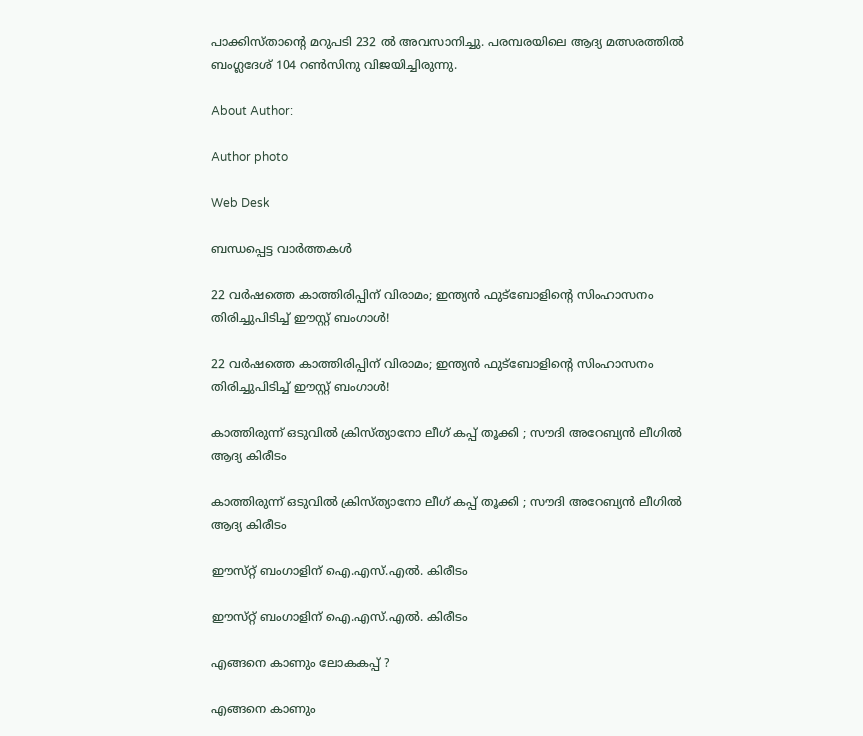പാക്കിസ്‌താന്റെ മറുപടി 232 ല്‍ അവസാനിച്ചു. പരമ്പരയിലെ ആദ്യ മത്സരത്തില്‍ ബംഗ്ലദേശ്‌ 104 റണ്‍സിനു വിജയിച്ചിരുന്നു.

About Author:

Author photo

Web Desk

ബന്ധപ്പെട്ട വാർത്തകൾ

22 വർഷത്തെ കാത്തിരിപ്പിന് വിരാമം; ഇന്ത്യൻ ഫുട്ബോളിന്റെ സിംഹാസനം തിരിച്ചുപിടിച്ച് ഈസ്റ്റ് ബംഗാൾ!

22 വർഷത്തെ കാത്തിരിപ്പിന് വിരാമം; ഇന്ത്യൻ ഫുട്ബോളിന്റെ സിംഹാസനം തിരിച്ചുപിടിച്ച് ഈസ്റ്റ് ബംഗാൾ!

കാത്തിരുന്ന് ഒടുവില്‍ ക്രിസ്ത്യാനോ ലീഗ് കപ്പ് തൂക്കി ; സൗദി അറേബ്യന്‍ ലീഗില്‍ ആദ്യ കിരീടം

കാത്തിരുന്ന് ഒടുവില്‍ ക്രിസ്ത്യാനോ ലീഗ് കപ്പ് തൂക്കി ; സൗദി അറേബ്യന്‍ ലീഗില്‍ ആദ്യ കിരീടം

ഈസ്‌റ്റ് ബംഗാളിന്‌ ഐ.എസ്‌.എല്‍. കിരീടം

ഈസ്‌റ്റ് ബംഗാളിന്‌ ഐ.എസ്‌.എല്‍. കിരീടം

എങ്ങനെ കാണും ലോകകപ്പ്‌ ?

എങ്ങനെ കാണും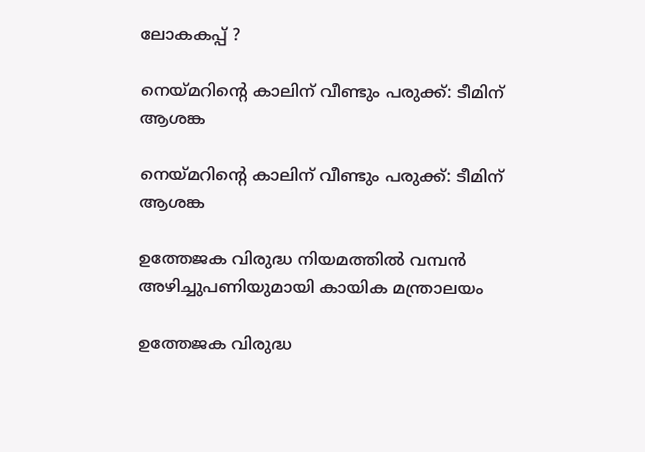ലോകകപ്പ്‌ ?

നെയ്‌മറിന്റെ കാലിന്‌ വീണ്ടും പരുക്ക്‌: ടീമിന്‌ ആശങ്ക

നെയ്‌മറിന്റെ കാലിന്‌ വീണ്ടും പരുക്ക്‌: ടീമിന്‌ ആശങ്ക

ഉത്തേജക വിരുദ്ധ നിയമത്തില്‍ വമ്പന്‍ അഴിച്ചുപണിയുമായി കായിക മന്ത്രാലയം

ഉത്തേജക വിരുദ്ധ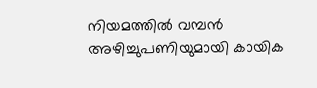നിയമത്തില്‍ വമ്പന്‍ അഴിച്ചുപണിയുമായി കായിക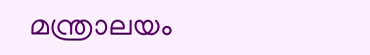മന്ത്രാലയം